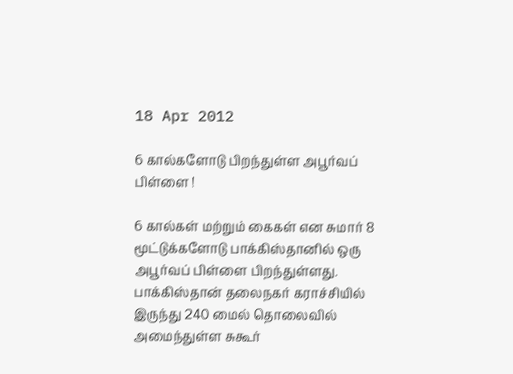18 Apr 2012

6 கால்களோடு பிறந்துள்ள அபூர்வப் பிள்ளை !

6 கால்கள் மற்றும் கைகள் என சுமார் 8 மூட்டுக்களோடு பாக்கிஸ்தானில் ஒரு அபூர்வப் பிள்ளை பிறந்துள்ளது. பாக்கிஸ்தான் தலைநகர் கராச்சியில் இருந்து 240 மைல் தொலைவில் அமைந்துள்ள சுகூர்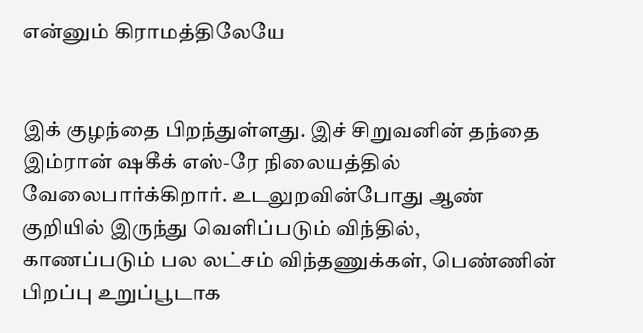என்னும் கிராமத்திலேயே


இக் குழந்தை பிறந்துள்ளது. இச் சிறுவனின் தந்தை இம்ரான் ஷகீக் எஸ்-ரே நிலையத்தில் வேலைபார்க்கிறார். உடலுறவின்போது ஆண் குறியில் இருந்து வெளிப்படும் விந்தில், காணப்படும் பல லட்சம் விந்தணுக்கள், பெண்ணின் பிறப்பு உறுப்பூடாக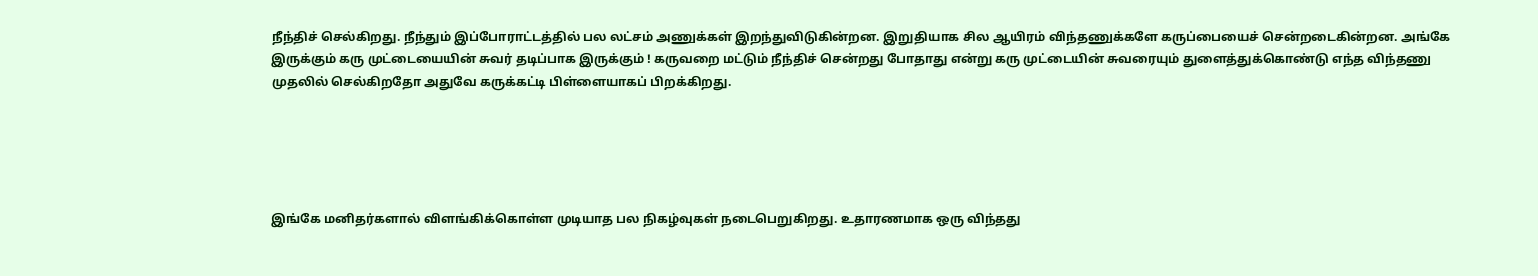நீந்திச் செல்கிறது. நீந்தும் இப்போராட்டத்தில் பல லட்சம் அணுக்கள் இறந்துவிடுகின்றன. இறுதியாக சில ஆயிரம் விந்தணுக்களே கருப்பையைச் சென்றடைகின்றன. அங்கே இருக்கும் கரு முட்டையையின் சுவர் தடிப்பாக இருக்கும் ! கருவறை மட்டும் நீந்திச் சென்றது போதாது என்று கரு முட்டையின் சுவரையும் துளைத்துக்கொண்டு எந்த விந்தணு முதலில் செல்கிறதோ அதுவே கருக்கட்டி பிள்ளையாகப் பிறக்கிறது.





இங்கே மனிதர்களால் விளங்கிக்கொள்ள முடியாத பல நிகழ்வுகள் நடைபெறுகிறது. உதாரணமாக ஒரு விந்தது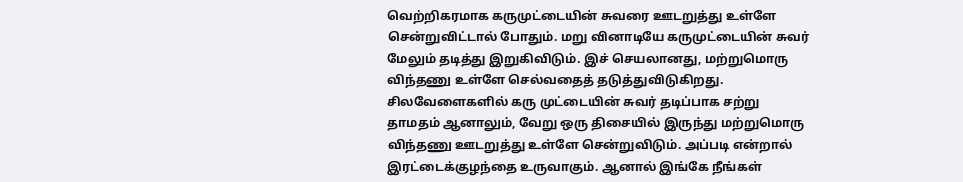வெற்றிகரமாக கருமுட்டையின் சுவரை ஊடறுத்து உள்ளே சென்றுவிட்டால் போதும். மறு வினாடியே கருமுட்டையின் சுவர் மேலும் தடித்து இறுகிவிடும். இச் செயலானது, மற்றுமொரு விந்தணு உள்ளே செல்வதைத் தடுத்துவிடுகிறது. சிலவேளைகளில் கரு முட்டையின் சுவர் தடிப்பாக சற்று தாமதம் ஆனாலும், வேறு ஒரு திசையில் இருந்து மற்றுமொரு விந்தணு ஊடறுத்து உள்ளே சென்றுவிடும். அப்படி என்றால் இரட்டைக்குழந்தை உருவாகும். ஆனால் இங்கே நீங்கள்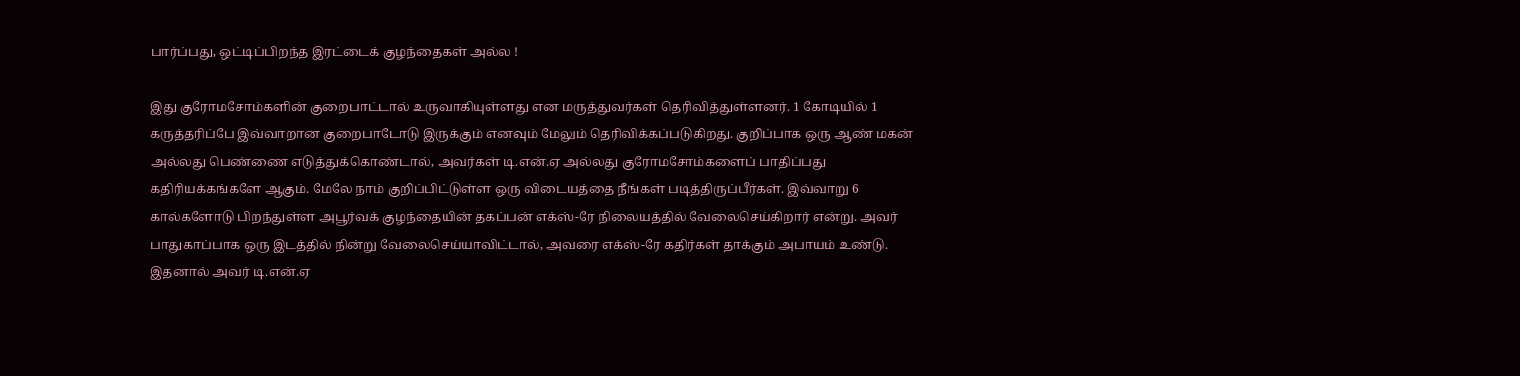பார்ப்பது, ஒட்டிப்பிறந்த இரட்டைக் குழந்தைகள் அல்ல !

இது குரோமசோம்களின் குறைபாட்டால் உருவாகியுள்ளது என மருத்துவர்கள் தெரிவித்துள்ளனர். 1 கோடியில் 1 கருத்தரிப்பே இவ்வாறான குறைபாடோடு இருக்கும் எனவும் மேலும் தெரிவிக்கப்படுகிறது. குறிப்பாக ஒரு ஆண் மகன் அல்லது பெண்ணை எடுத்துக்கொண்டால், அவர்கள் டி.என்.ஏ அல்லது குரோமசோம்களைப் பாதிப்பது கதிரியக்கங்களே ஆகும். மேலே நாம் குறிப்பிட்டுள்ள ஒரு விடையத்தை நீங்கள் படித்திருப்பீர்கள். இவ்வாறு 6 கால்களோடு பிறந்துள்ள அபூர்வக் குழந்தையின் தகப்பன் எக்ஸ்-ரே நிலையத்தில் வேலைசெய்கிறார் என்று. அவர் பாதுகாப்பாக ஒரு இடத்தில் நின்று வேலைசெய்யாவிட்டால், அவரை எக்ஸ்-ரே கதிர்கள் தாக்கும் அபாயம் உண்டு. இதனால் அவர் டி.என்.ஏ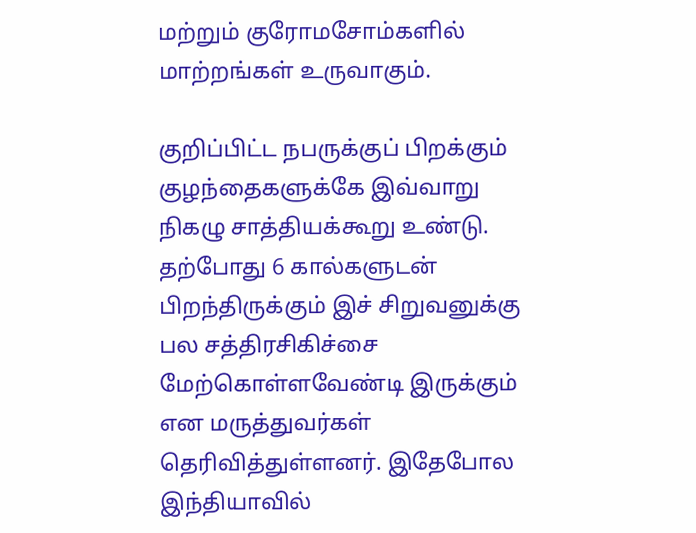மற்றும் குரோமசோம்களில் மாற்றங்கள் உருவாகும்.

குறிப்பிட்ட நபருக்குப் பிறக்கும் குழந்தைகளுக்கே இவ்வாறு நிகழு சாத்தியக்கூறு உண்டு. தற்போது 6 கால்களுடன் பிறந்திருக்கும் இச் சிறுவனுக்கு பல சத்திரசிகிச்சை மேற்கொள்ளவேண்டி இருக்கும் என மருத்துவர்கள் தெரிவித்துள்ளனர். இதேபோல இந்தியாவில்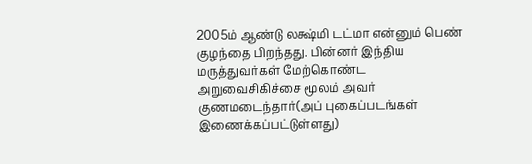2005ம் ஆண்டு லக்ஷ்மி டட்மா என்னும் பெண் குழந்தை பிறந்தது. பின்னர் இந்திய மருத்துவர்கள் மேற்கொண்ட அறுவைசிகிச்சை மூலம் அவர் குணமடைந்தார்(அப் புகைப்படங்கள் இணைக்கப்பட்டுள்ளது)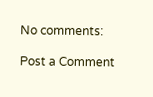No comments:

Post a Comment